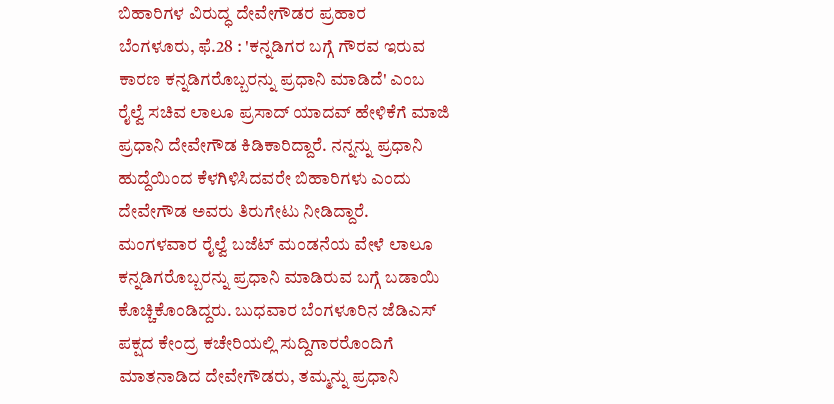ಬಿಹಾರಿಗಳ ವಿರುದ್ಧ ದೇವೇಗೌಡರ ಪ್ರಹಾರ
ಬೆಂಗಳೂರು, ಫೆ.28 : 'ಕನ್ನಡಿಗರ ಬಗ್ಗೆ ಗೌರವ ಇರುವ ಕಾರಣ ಕನ್ನಡಿಗರೊಬ್ಬರನ್ನು ಪ್ರಧಾನಿ ಮಾಡಿದೆ' ಎಂಬ ರೈಲ್ವೆ ಸಚಿವ ಲಾಲೂ ಪ್ರಸಾದ್ ಯಾದವ್ ಹೇಳಿಕೆಗೆ ಮಾಜಿ ಪ್ರಧಾನಿ ದೇವೇಗೌಡ ಕಿಡಿಕಾರಿದ್ದಾರೆ. ನನ್ನನ್ನು ಪ್ರಧಾನಿ ಹುದ್ದೆಯಿಂದ ಕೆಳಗಿಳಿಸಿದವರೇ ಬಿಹಾರಿಗಳು ಎಂದು ದೇವೇಗೌಡ ಅವರು ತಿರುಗೇಟು ನೀಡಿದ್ದಾರೆ.
ಮಂಗಳವಾರ ರೈಲ್ವೆ ಬಜೆಟ್ ಮಂಡನೆಯ ವೇಳೆ ಲಾಲೂ ಕನ್ನಡಿಗರೊಬ್ಬರನ್ನು ಪ್ರಧಾನಿ ಮಾಡಿರುವ ಬಗ್ಗೆ ಬಡಾಯಿ ಕೊಚ್ಚಿಕೊಂಡಿದ್ದರು. ಬುಧವಾರ ಬೆಂಗಳೂರಿನ ಜೆಡಿಎಸ್ ಪಕ್ಷದ ಕೇಂದ್ರ ಕಚೇರಿಯಲ್ಲಿ ಸುದ್ದಿಗಾರರೊಂದಿಗೆ ಮಾತನಾಡಿದ ದೇವೇಗೌಡರು, ತಮ್ಮನ್ನು ಪ್ರಧಾನಿ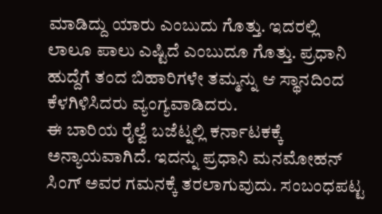ಮಾಡಿದ್ದು ಯಾರು ಎಂಬುದು ಗೊತ್ತು. ಇದರಲ್ಲಿ ಲಾಲೂ ಪಾಲು ಎಷ್ಟಿದೆ ಎಂಬುದೂ ಗೊತ್ತು. ಪ್ರಧಾನಿ ಹುದ್ದೆಗೆ ತಂದ ಬಿಹಾರಿಗಳೇ ತಮ್ಮನ್ನು ಆ ಸ್ಥಾನದಿಂದ ಕೆಳಗಿಳಿಸಿದರು ವ್ಯಂಗ್ಯವಾಡಿದರು.
ಈ ಬಾರಿಯ ರೈಲ್ವೆ ಬಜೆಟ್ನಲ್ಲಿ ಕರ್ನಾಟಕಕ್ಕೆ ಅನ್ಯಾಯವಾಗಿದೆ. ಇದನ್ನು ಪ್ರಧಾನಿ ಮನಮೋಹನ್ ಸಿಂಗ್ ಅವರ ಗಮನಕ್ಕೆ ತರಲಾಗುವುದು. ಸಂಬಂಧಪಟ್ಟ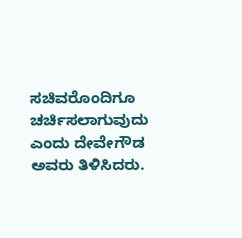ಸಚಿವರೊಂದಿಗೂ ಚರ್ಚಿಸಲಾಗುವುದು ಎಂದು ದೇವೇಗೌಡ ಅವರು ತಿಳಿಸಿದರು.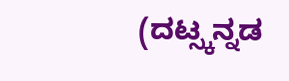(ದಟ್ಸ್ಕನ್ನಡ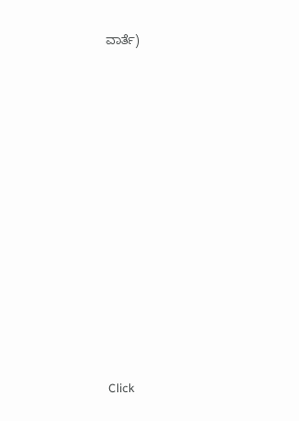ವಾರ್ತೆ)












Click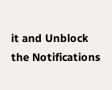it and Unblock the Notifications